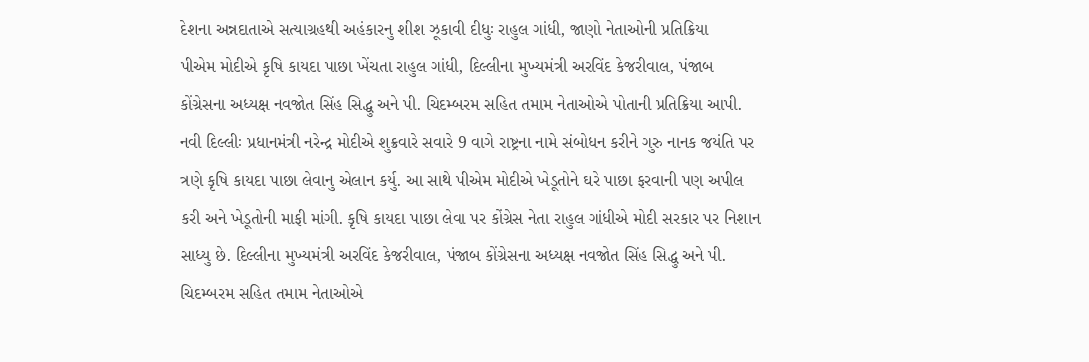દેશના અન્નદાતાએ સત્યાગ્રહથી અહંકારનુ શીશ ઝૂકાવી દીધુઃ રાહુલ ગાંધી, જાણો નેતાઓની પ્રતિક્રિયા
પીએમ મોદીએ કૃષિ કાયદા પાછા ખેંચતા રાહુલ ગાંધી, દિલ્લીના મુખ્યમંત્રી અરવિંદ કેજરીવાલ, પંજાબ કોંગ્રેસના અધ્યક્ષ નવજોત સિંહ સિદ્ધુ અને પી. ચિદમ્બરમ સહિત તમામ નેતાઓએ પોતાની પ્રતિક્રિયા આપી.
નવી દિલ્લીઃ પ્રધાનમંત્રી નરેન્દ્ર મોદીએ શુક્રવારે સવારે 9 વાગે રાષ્ટ્રના નામે સંબોધન કરીને ગુરુ નાનક જયંતિ પર ત્રણે કૃષિ કાયદા પાછા લેવાનુ એલાન કર્યુ. આ સાથે પીએમ મોદીએ ખેડૂતોને ઘરે પાછા ફરવાની પણ અપીલ કરી અને ખેડૂતોની માફી માંગી. કૃષિ કાયદા પાછા લેવા પર કોંગ્રેસ નેતા રાહુલ ગાંધીએ મોદી સરકાર પર નિશાન સાધ્યુ છે. દિલ્લીના મુખ્યમંત્રી અરવિંદ કેજરીવાલ, પંજાબ કોંગ્રેસના અધ્યક્ષ નવજોત સિંહ સિદ્ધુ અને પી. ચિદમ્બરમ સહિત તમામ નેતાઓએ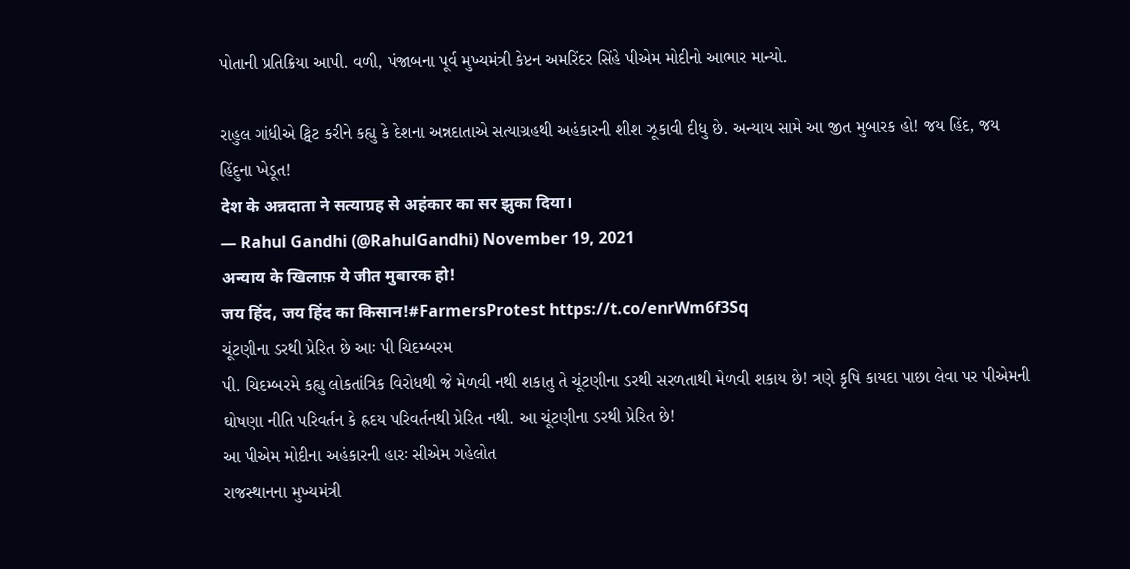પોતાની પ્રતિક્રિયા આપી. વળી, પંજાબના પૂર્વ મુખ્યમંત્રી કેપ્ટન અમરિંદર સિંહે પીએમ મોદીનો આભાર માન્યો.

રાહુલ ગાંધીએ ટ્વિટ કરીને કહ્યુ કે દેશના અન્નદાતાએ સત્યાગ્રહથી અહંકારની શીશ ઝૂકાવી દીધુ છે. અન્યાય સામે આ જીત મુબારક હો! જય હિંદ, જય હિંદુના ખેડૂત!
देश के अन्नदाता ने सत्याग्रह से अहंकार का सर झुका दिया।
— Rahul Gandhi (@RahulGandhi) November 19, 2021
अन्याय के खिलाफ़ ये जीत मुबारक हो!
जय हिंद, जय हिंद का किसान!#FarmersProtest https://t.co/enrWm6f3Sq
ચૂંટણીના ડરથી પ્રેરિત છે આઃ પી ચિદમ્બરમ
પી. ચિદમ્બરમે કહ્યુ લોકતાંત્રિક વિરોધથી જે મેળવી નથી શકાતુ તે ચૂંટણીના ડરથી સરળતાથી મેળવી શકાય છે! ત્રણે કૃષિ કાયદા પાછા લેવા પર પીએમની ઘોષણા નીતિ પરિવર્તન કે હ્રદય પરિવર્તનથી પ્રેરિત નથી. આ ચૂંટણીના ડરથી પ્રેરિત છે!
આ પીએમ મોદીના અહંકારની હારઃ સીએમ ગહેલોત
રાજસ્થાનના મુખ્યમંત્રી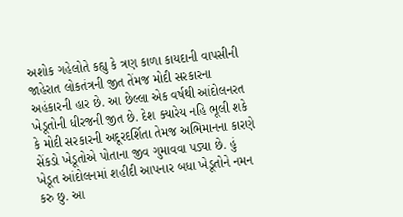અશોક ગહેલોતે કહ્યુ કે ત્રણ કાળા કાયદાની વાપસીની જાહેરાત લોકતંત્રની જીત તેંમજ મોદી સરકારના અહંકારની હાર છે. આ છેલ્લા એક વર્ષથી આંદોલનરત ખેડૂતોની ધીરજની જીત છે. દેશ ક્યારેય નહિ ભૂલી શકે કે મોદી સરકારની અદૂરદર્શિતા તેમજ અભિમાનના કારણે સેંકડો ખેડૂતોએ પોતાના જીવ ગુમાવવા પડ્યા છે. હું ખેડૂત આંદોલનમાં શહીદી આપનાર બધા ખેડૂતોને નમન કરુ છુ. આ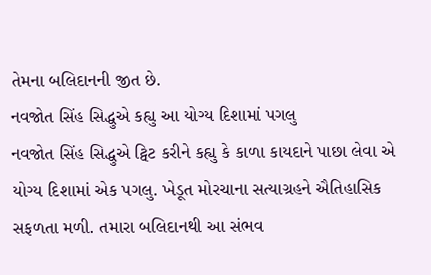તેમના બલિદાનની જીત છે.
નવજોત સિંહ સિદ્ધુએ કહ્યુ આ યોગ્ય દિશામાં પગલુ
નવજોત સિંહ સિદ્ધુએ ટ્વિટ કરીને કહ્યુ કે કાળા કાયદાને પાછા લેવા એ યોગ્ય દિશામાં એક પગલુ. ખેડૂત મોરચાના સત્યાગ્રહને ઐતિહાસિક સફળતા મળી. તમારા બલિદાનથી આ સંભવ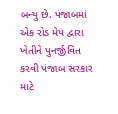બન્યુ છે. પંજાબમાં એક રોડ મેપ દ્વારા ખેતીને પુનર્જીવિત કરવી પંજાબ સરકાર માટે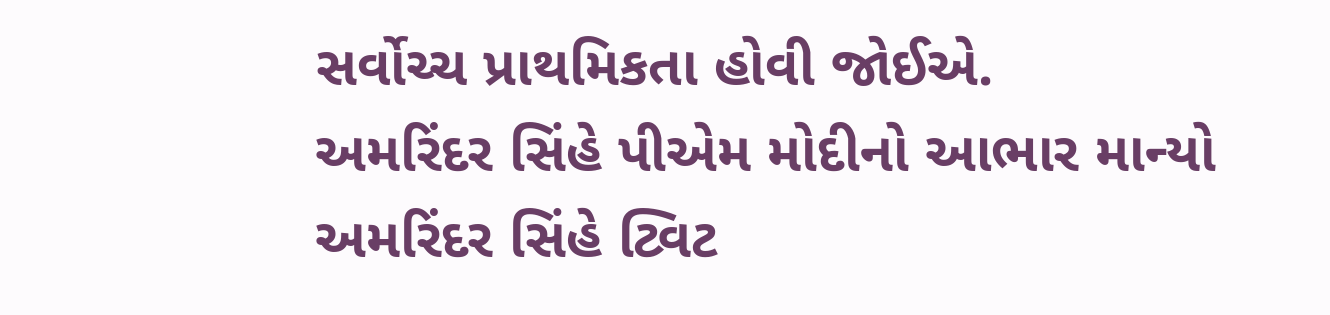સર્વોચ્ચ પ્રાથમિકતા હોવી જોઈએ.
અમરિંદર સિંહે પીએમ મોદીનો આભાર માન્યો
અમરિંદર સિંહે ટ્વિટ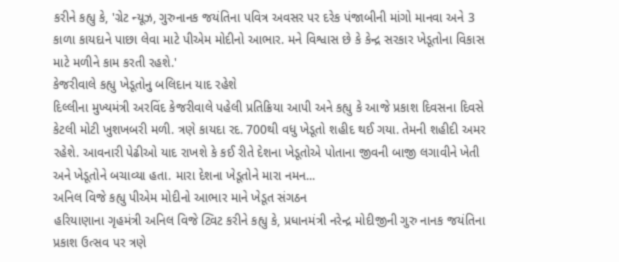કરીને કહ્યુ કે, 'ગ્રેટ ન્યૂઝ, ગુરુનાનક જયંતિના પવિત્ર અવસર પર દરેક પંજાબીની માંગો માનવા અને 3 કાળા કાયદાને પાછા લેવા માટે પીએમ મોદીનો આભાર. મને વિશ્વાસ છે કે કેન્દ્ર સરકાર ખેડૂતોના વિકાસ માટે મળીને કામ કરતી રહશે.'
કેજરીવાલે કહ્યુ ખેડૂતોનુ બલિદાન યાદ રહેશે
દિલ્લીના મુખ્યમંત્રી અરવિંદ કેજરીવાલે પહેલી પ્રતિક્રિયા આપી અને કહ્યુ કે આજે પ્રકાશ દિવસના દિવસે કેટલી મોટી ખુશખબરી મળી. ત્રણે કાયદા રદ. 700થી વધુ ખેડૂતો શહીદ થઈ ગયા. તેમની શહીદી અમર રહેશે. આવનારી પેઢીઓ યાદ રાખશે કે કઈ રીતે દેશના ખેડૂતોએ પોતાના જીવની બાજી લગાવીને ખેતી અને ખેડૂતોને બચાવ્યા હતા. મારા દેશના ખેડૂતોને મારા નમન...
અનિલ વિજે કહ્યુ પીએમ મોદીનો આભાર માને ખેડૂત સંગઠન
હરિયાણાના ગૃહમંત્રી અનિલ વિજે ટ્વિટ કરીને કહ્યુ કે, પ્રધાનમંત્રી નરેન્દ્ર મોદીજીની ગુરુ નાનક જયંતિના પ્રકાશ ઉત્સવ પર ત્રણે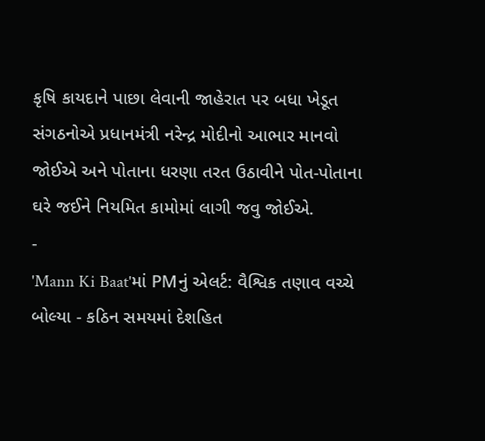કૃષિ કાયદાને પાછા લેવાની જાહેરાત પર બધા ખેડૂત સંગઠનોએ પ્રધાનમંત્રી નરેન્દ્ર મોદીનો આભાર માનવો જોઈએ અને પોતાના ધરણા તરત ઉઠાવીને પોત-પોતાના ઘરે જઈને નિયમિત કામોમાં લાગી જવુ જોઈએ.
-
'Mann Ki Baat'માં PMનું એલર્ટ: વૈશ્વિક તણાવ વચ્ચે બોલ્યા - કઠિન સમયમાં દેશહિત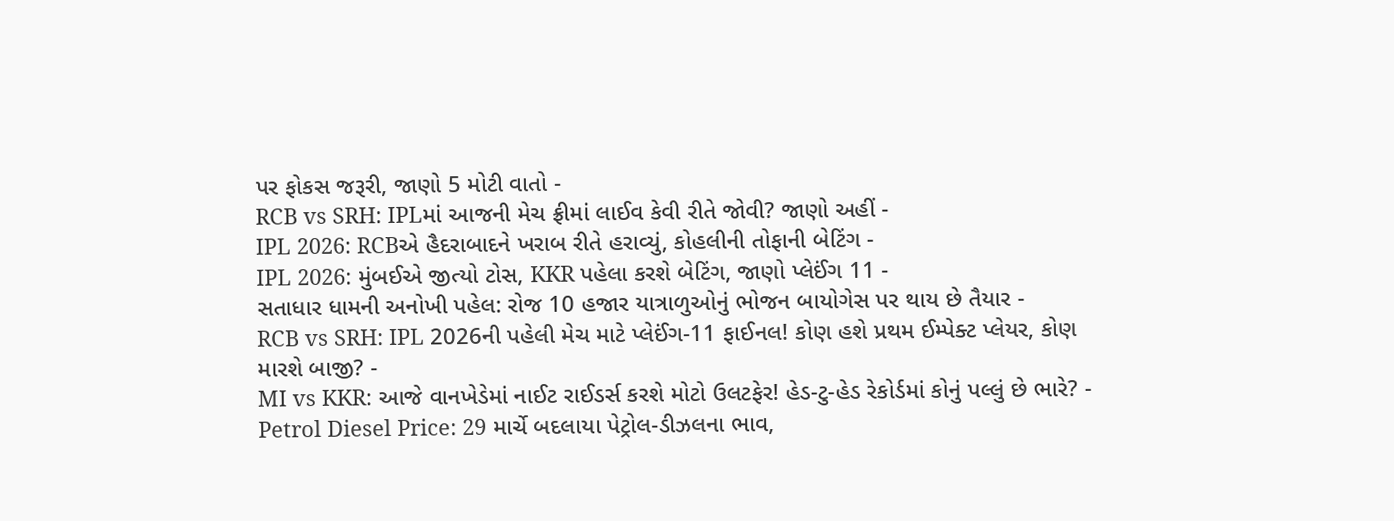પર ફોકસ જરૂરી, જાણો 5 મોટી વાતો -
RCB vs SRH: IPLમાં આજની મેચ ફ્રીમાં લાઈવ કેવી રીતે જોવી? જાણો અહીં -
IPL 2026: RCBએ હૈદરાબાદને ખરાબ રીતે હરાવ્યું, કોહલીની તોફાની બેટિંગ -
IPL 2026: મુંબઈએ જીત્યો ટોસ, KKR પહેલા કરશે બેટિંગ, જાણો પ્લેઈંગ 11 -
સતાધાર ધામની અનોખી પહેલ: રોજ 10 હજાર યાત્રાળુઓનું ભોજન બાયોગેસ પર થાય છે તૈયાર -
RCB vs SRH: IPL 2026ની પહેલી મેચ માટે પ્લેઈંગ-11 ફાઈનલ! કોણ હશે પ્રથમ ઈમ્પેક્ટ પ્લેયર, કોણ મારશે બાજી? -
MI vs KKR: આજે વાનખેડેમાં નાઈટ રાઈડર્સ કરશે મોટો ઉલટફેર! હેડ-ટુ-હેડ રેકોર્ડમાં કોનું પલ્લું છે ભારે? -
Petrol Diesel Price: 29 માર્ચે બદલાયા પેટ્રોલ-ડીઝલના ભાવ,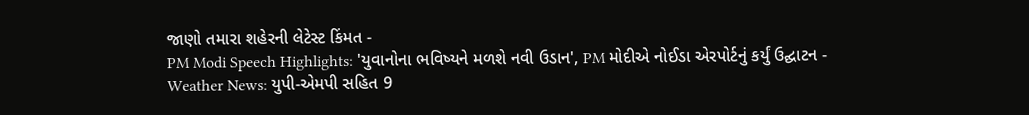જાણો તમારા શહેરની લેટેસ્ટ કિંમત -
PM Modi Speech Highlights: 'યુવાનોના ભવિષ્યને મળશે નવી ઉડાન', PM મોદીએ નોઈડા એરપોર્ટનું કર્યું ઉદ્ઘાટન -
Weather News: યુપી-એમપી સહિત 9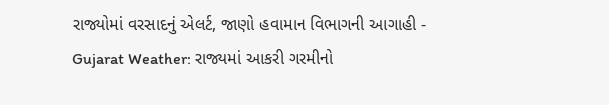રાજ્યોમાં વરસાદનું એલર્ટ, જાણો હવામાન વિભાગની આગાહી -
Gujarat Weather: રાજ્યમાં આકરી ગરમીનો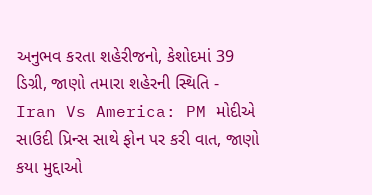અનુભવ કરતા શહેરીજનો, કેશોદમાં 39 ડિગ્રી, જાણો તમારા શહેરની સ્થિતિ -
Iran Vs America: PM મોદીએ સાઉદી પ્રિન્સ સાથે ફોન પર કરી વાત, જાણો કયા મુદ્દાઓ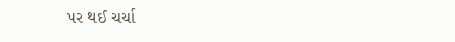પર થઈ ચર્ચા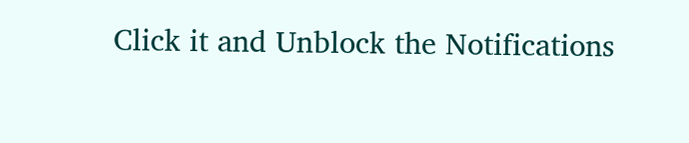Click it and Unblock the Notifications